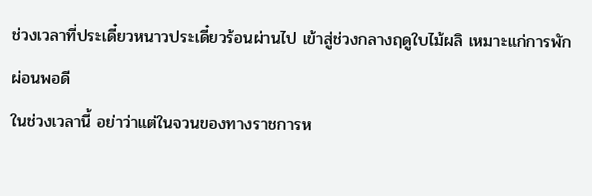ช่วงเวลาที่ประเดี๋ยวหนาวประเดี๋ยวร้อนผ่านไป เข้าสู่ช่วงกลางฤดูใบไม้ผลิ เหมาะแก่การพักผ่อนพอดี
ในช่วงเวลานี้ อย่าว่าแต่ในจวนของทางราชการห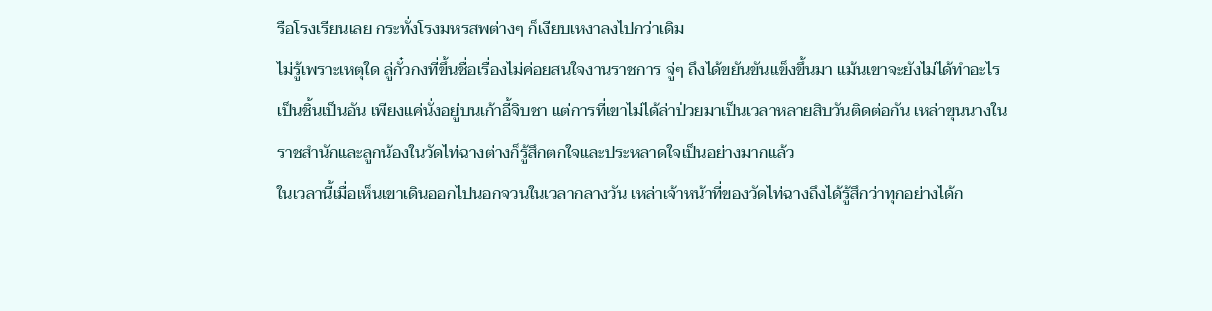รือโรงเรียนเลย กระทั่งโรงมหรสพต่างๆ ก็เงียบเหงาลงไปกว่าเดิม
ไม่รู้เพราะเหตุใด ลู่กั๋วกงที่ขึ้นชื่อเรื่องไม่ค่อยสนใจงานราชการ จู่ๆ ถึงได้ขยันขันแข็งขึ้นมา แม้นเขาจะยังไม่ได้ทำอะไรเป็นชิ้นเป็นอัน เพียงแค่นั่งอยู่บนเก้าอี้จิบชา แต่การที่เขาไม่ได้ล่าป่วยมาเป็นเวลาหลายสิบวันติดต่อกัน เหล่าขุนนางในราชสำนักและลูกน้องในวัดไท่ฉางต่างก็รู้สึกตกใจและประหลาดใจเป็นอย่างมากแล้ว
ในเวลานี้เมื่อเห็นเขาเดินออกไปนอกจวนในเวลากลางวัน เหล่าเจ้าหน้าที่ของวัดไท่ฉางถึงได้รู้สึกว่าทุกอย่างได้ก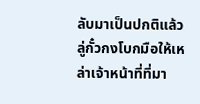ลับมาเป็นปกติแล้ว
ลู่กั๋วกงโบกมือให้เหล่าเจ้าหน้าที่ที่มา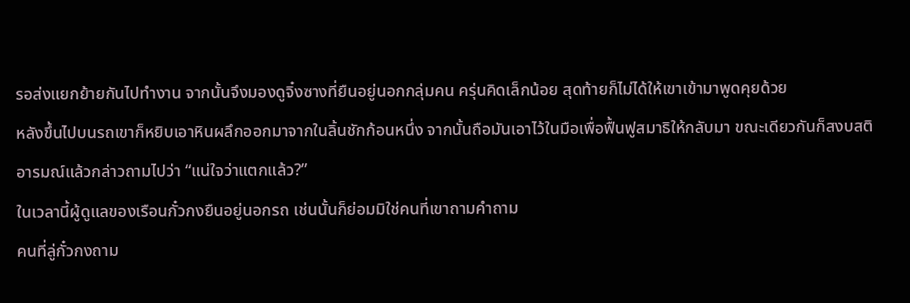รอส่งแยกย้ายกันไปทำงาน จากนั้นจึงมองดูจิ๋งซางที่ยืนอยู่นอกกลุ่มคน ครุ่นคิดเล็กน้อย สุดท้ายก็ไม่ได้ให้เขาเข้ามาพูดคุยด้วย
หลังขึ้นไปบนรถเขาก็หยิบเอาหินผลึกออกมาจากในลิ้นชักก้อนหนึ่ง จากนั้นถือมันเอาไว้ในมือเพื่อฟื้นฟูสมาธิให้กลับมา ขณะเดียวกันก็สงบสติอารมณ์แล้วกล่าวถามไปว่า “แน่ใจว่าแตกแล้ว?”
ในเวลานี้ผู้ดูแลของเรือนกั๋วกงยืนอยู่นอกรถ เช่นนั้นก็ย่อมมิใช่คนที่เขาถามคำถาม
คนที่ลู่กั๋วกงถาม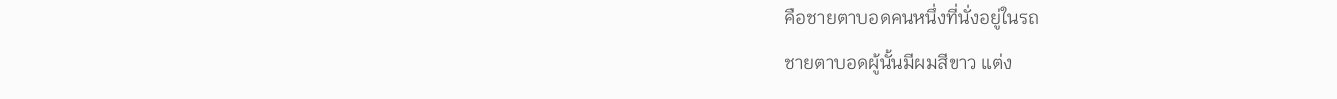คือชายตาบอดคนหนึ่งที่นั่งอยู่ในรถ
ชายตาบอดผู้นั้นมีผมสีขาว แต่ง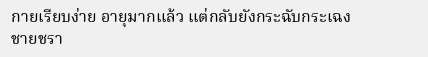กายเรียบง่าย อายุมากแล้ว แต่กลับยังกระฉับกระเฉง
ชายชรา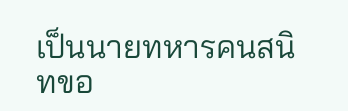เป็นนายทหารคนสนิทขอ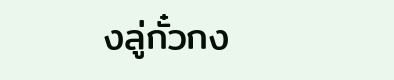งลู่กั๋วกง